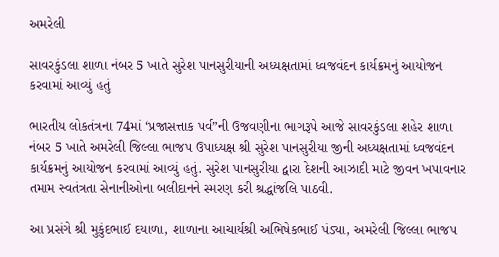અમરેલી

સાવરકુંડલા શાળા નંબર 5 ખાતે સુરેશ પાનસુરીયાની અધ્યક્ષતામાં ધ્વજવંદન કાર્યક્રમનું આયોજન કરવામાં આવ્યું હતું

ભારતીય લોકતંત્રના 74માં ‘પ્રજાસત્તાક પર્વ”ની ઉજવણીના ભાગરૂપે આજે સાવરકુંડલા શહેર શાળા નંબર 5 ખાતે અમરેલી જિલ્લા ભાજપ ઉપાધ્યક્ષ શ્રી સુરેશ પાનસુરીયા જીની અધ્યક્ષતામાં ધ્વજવંદન કાર્યક્રમનું આયોજન કરવામાં આવ્યું હતું. સુરેશ પાનસુરીયા દ્વારા દેશની આઝાદી માટે જીવન ખપાવનાર તમામ સ્વતંત્રતા સેનાનીઓના બલીદાનને સ્મરણ કરી શ્રદ્ધાંજલિ પાઠવી.

આ પ્રસંગે શ્રી મુકુંદભાઈ દયાળા, શાળાના આચાર્યશ્રી અભિષેકભાઈ પંડ્યા, અમરેલી જિલ્લા ભાજપ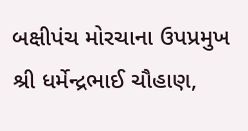બક્ષીપંચ મોરચાના ઉપપ્રમુખ શ્રી ધર્મેન્દ્રભાઈ ચૌહાણ,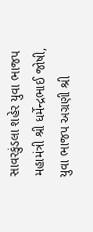સાવરકુંડલા શહેર યુવા ભાજપ મહામંત્રી શ્રી ધર્મેન્દ્રભાઈ જોષી, યુવા ભાજપ અગ્રણી શ્રી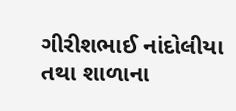ગીરીશભાઈ નાંદોલીયા તથા શાળાના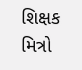શિક્ષક મિત્રો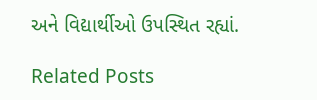અને વિદ્યાર્થીઓ ઉપસ્થિત રહ્યાં.

Related Posts